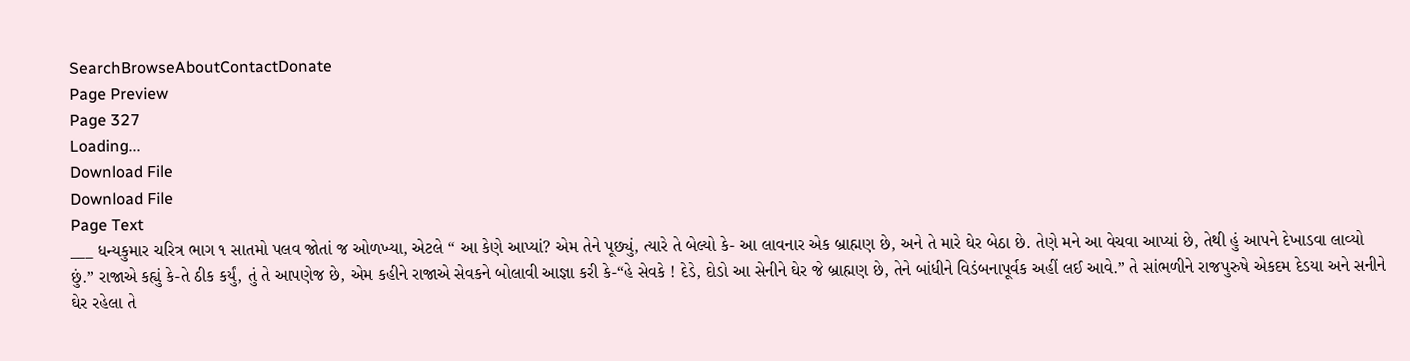SearchBrowseAboutContactDonate
Page Preview
Page 327
Loading...
Download File
Download File
Page Text
___ ધન્યકુમાર ચરિત્ર ભાગ ૧ સાતમો પલવ જોતાં જ ઓળખ્યા, એટલે “ આ કેણે આપ્યાં? એમ તેને પૂછ્યું, ત્યારે તે બેલ્યો કે- આ લાવનાર એક બ્રાહ્મણ છે, અને તે મારે ઘેર બેઠા છે. તેણે મને આ વેચવા આપ્યાં છે, તેથી હું આપને દેખાડવા લાવ્યો છું.” રાજાએ કહ્યું કે-તે ઠીક કર્યું, તું તે આપણેજ છે, એમ કહીને રાજાએ સેવકને બોલાવી આજ્ઞા કરી કે-“હે સેવકે ! દેડે, દોડો આ સેનીને ઘેર જે બ્રાહ્મણ છે, તેને બાંધીને વિડંબનાપૂર્વક અહીં લઈ આવે.” તે સાંભળીને રાજપુરુષે એકદમ દેડયા અને સનીને ઘેર રહેલા તે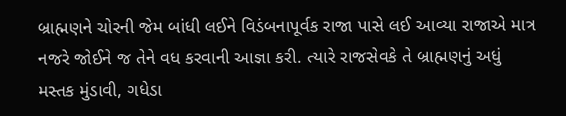બ્રાહ્મણને ચોરની જેમ બાંધી લઈને વિડંબનાપૂર્વક રાજા પાસે લઈ આવ્યા રાજાએ માત્ર નજરે જોઈને જ તેને વધ કરવાની આજ્ઞા કરી. ત્યારે રાજસેવકે તે બ્રાહ્મણનું અધું મસ્તક મુંડાવી, ગધેડા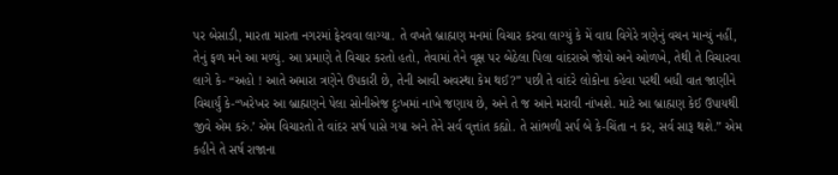પર બેસાડી, મારતા મારતા નગરમાં ફેરવવા લાગ્યા. તે વખતે બ્રાહ્મણ મનમાં વિચાર કરવા લાગ્યું કે મેં વાઘ વિગેરે ત્રણેનું વચન માન્યું નહીં, તેનું ફળ મને આ મળ્યું. આ પ્રમાણે તે વિચાર કરતો હતો, તેવામાં તેને વૃક્ષ પર બેઠેલા પિલા વાંદરાએ જોયો અને ઓળખે, તેથી તે વિચારવા લાગે કે- “અહો ! આતે અમારા ત્રણેને ઉપકારી છે, તેની આવી અવસ્થા કેમ થઈ?” પછી તે વાંદરે લોકોના કહેવા પરથી બધી વાત જાણીને વિચાર્યું કે-“ખરેખર આ બ્રાહ્મણને પેલા સોનીએજ દુઃખમાં નાખે જણાય છે, અને તે જ આને મરાવી નાંખશે. માટે આ બ્રાહ્મણ કેઈ ઉપાયથી જીવે એમ કરું.’ એમ વિચારતો તે વાંદર સર્ષ પાસે ગયા અને તેને સર્વ વૃત્તાંત કહ્યો. તે સાંભળી સર્પ બે કે-ચિંતા ન કર, સર્વ સારૂ થશે.” એમ કહીને તે સર્ષ રાજાના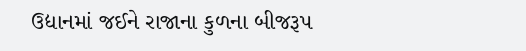ઉદ્યાનમાં જઈને રાજાના કુળના બીજરૂપ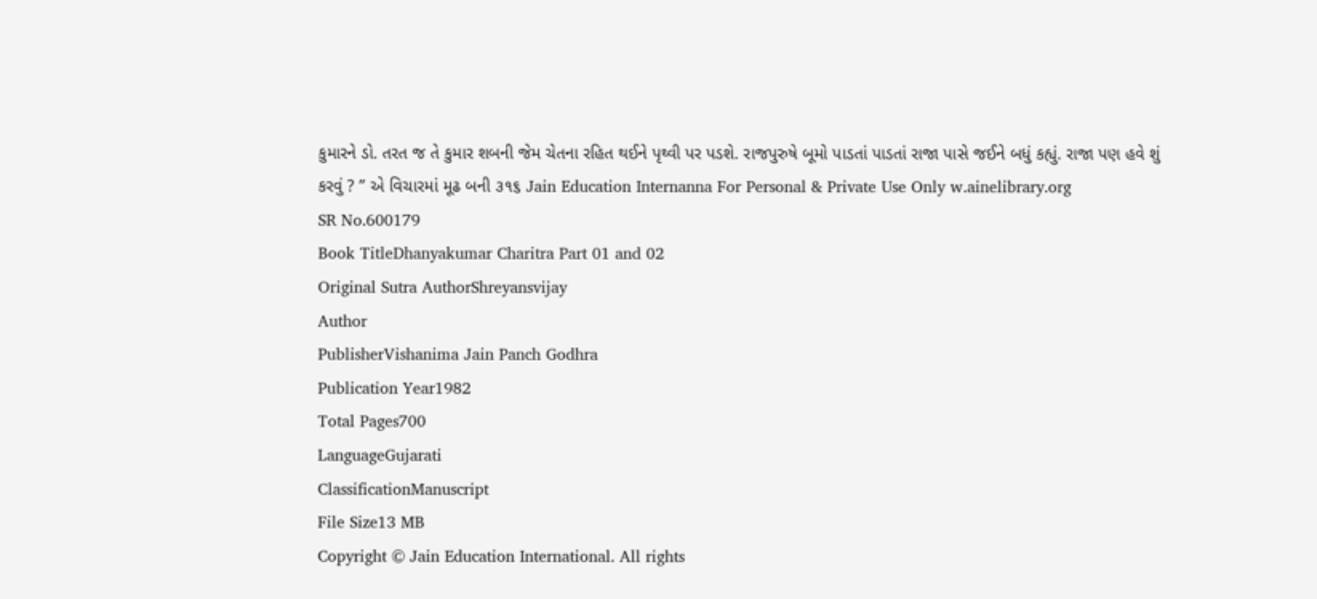કુમારને ડો. તરત જ તે કુમાર શબની જેમ ચેતના રહિત થઈને પૃથ્વી પર પડશે. રાજપુરુષે બૂમો પાડતાં પાડતાં રાજા પાસે જઈને બધું કહ્યું. રાજા પણ હવે શું કરવું ? ” એ વિચારમાં મૂઢ બની ૩૧૬ Jain Education Internanna For Personal & Private Use Only w.ainelibrary.org
SR No.600179
Book TitleDhanyakumar Charitra Part 01 and 02
Original Sutra AuthorShreyansvijay
Author
PublisherVishanima Jain Panch Godhra
Publication Year1982
Total Pages700
LanguageGujarati
ClassificationManuscript
File Size13 MB
Copyright © Jain Education International. All rights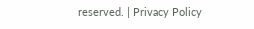reserved. | Privacy Policy